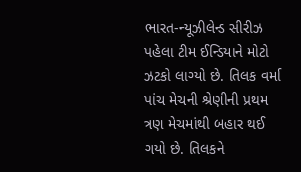ભારત-ન્યૂઝીલેન્ડ સીરીઝ પહેલા ટીમ ઈન્ડિયાને મોટો ઝટકો લાગ્યો છે. તિલક વર્મા પાંચ મેચની શ્રેણીની પ્રથમ ત્રણ મેચમાંથી બહાર થઈ ગયો છે. તિલકને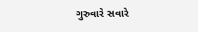ગુરુવારે સવારે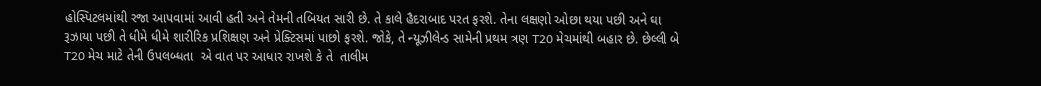હોસ્પિટલમાંથી રજા આપવામાં આવી હતી અને તેમની તબિયત સારી છે. તે કાલે હૈદરાબાદ પરત ફરશે. તેના લક્ષણો ઓછા થયા પછી અને ઘા રૂઝાયા પછી તે ધીમે ધીમે શારીરિક પ્રશિક્ષણ અને પ્રેક્ટિસમાં પાછો ફરશે. જોકે, તે ન્યૂઝીલેન્ડ સામેની પ્રથમ ત્રણ T20 મેચમાંથી બહાર છે. છેલ્લી બે T20 મેચ માટે તેની ઉપલબ્ધતા  એ વાત પર આધાર રાખશે કે તે  તાલીમ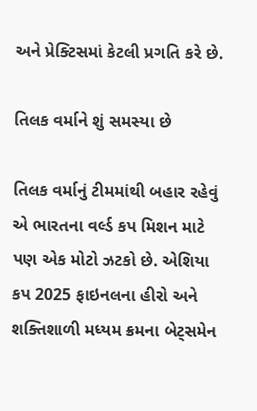અને પ્રેક્ટિસમાં કેટલી પ્રગતિ કરે છે.

તિલક વર્માને શું સમસ્યા છે

તિલક વર્માનું ટીમમાંથી બહાર રહેવું એ ભારતના વર્લ્ડ કપ મિશન માટે પણ એક મોટો ઝટકો છે. એશિયા કપ 2025 ફાઇનલના હીરો અને શક્તિશાળી મધ્યમ ક્રમના બેટ્સમેન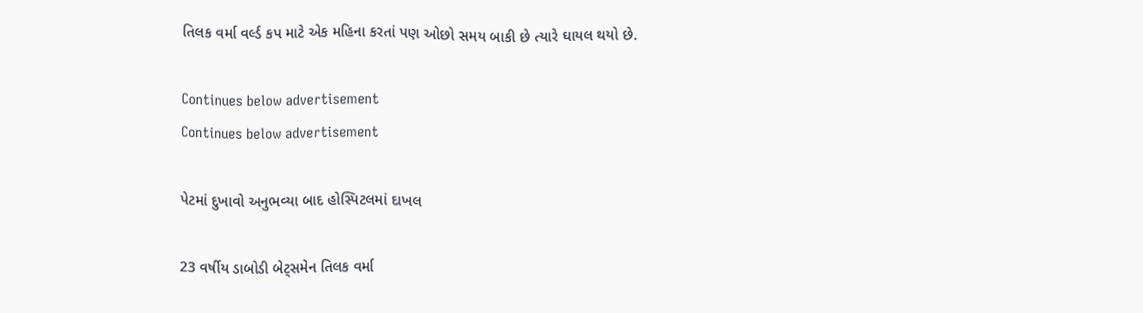તિલક વર્મા વર્લ્ડ કપ માટે એક મહિના કરતાં પણ ઓછો સમય બાકી છે ત્યારે ઘાયલ થયો છે.

Continues below advertisement
Continues below advertisement

પેટમાં દુખાવો અનુભવ્યા બાદ હોસ્પિટલમાં દાખલ

23 વર્ષીય ડાબોડી બેટ્સમેન તિલક વર્મા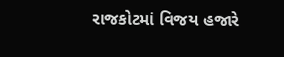રાજકોટમાં વિજય હજારે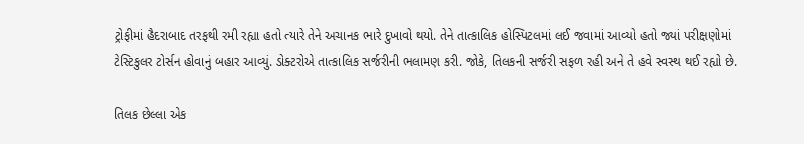ટ્રોફીમાં હૈદરાબાદ તરફથી રમી રહ્યા હતો ત્યારે તેને અચાનક ભારે દુખાવો થયો. તેને તાત્કાલિક હોસ્પિટલમાં લઈ જવામાં આવ્યો હતો જ્યાં પરીક્ષણોમાં ટેસ્ટિકુલર ટોર્સન હોવાનું બહાર આવ્યું. ડોક્ટરોએ તાત્કાલિક સર્જરીની ભલામણ કરી. જોકે, તિલકની સર્જરી સફળ રહી અને તે હવે સ્વસ્થ થઈ રહ્યો છે.

તિલક છેલ્લા એક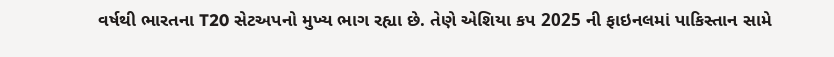વર્ષથી ભારતના T20 સેટઅપનો મુખ્ય ભાગ રહ્યા છે. તેણે એશિયા કપ 2025 ની ફાઇનલમાં પાકિસ્તાન સામે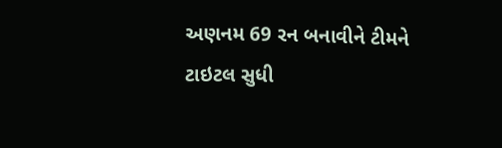અણનમ 69 રન બનાવીને ટીમને ટાઇટલ સુધી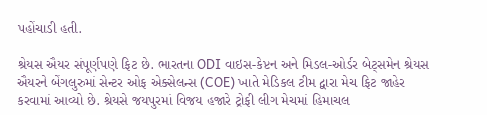પહોંચાડી હતી.

શ્રેયસ ઐયર સંપૂર્ણપણે ફિટ છે. ભારતના ODI વાઇસ-કેપ્ટન અને મિડલ-ઓર્ડર બેટ્સમેન શ્રેયસ ઐયરને બેંગલુરુમાં સેન્ટર ઓફ એક્સેલન્સ (COE) ખાતે મેડિકલ ટીમ દ્વારા મેચ ફિટ જાહેર કરવામાં આવ્યો છે. શ્રેયસે જયપુરમાં વિજય હજારે ટ્રોફી લીગ મેચમાં હિમાચલ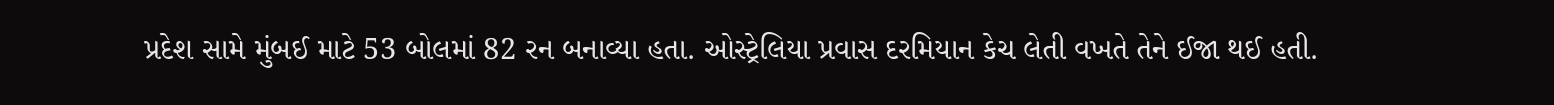પ્રદેશ સામે મુંબઈ માટે 53 બોલમાં 82 રન બનાવ્યા હતા. ઓસ્ટ્રેલિયા પ્રવાસ દરમિયાન કેચ લેતી વખતે તેને ઈજા થઈ હતી.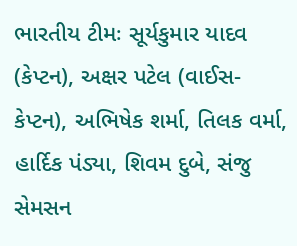ભારતીય ટીમઃ સૂર્યકુમાર યાદવ (કેપ્ટન), અક્ષર પટેલ (વાઈસ-કેપ્ટન), અભિષેક શર્મા, તિલક વર્મા, હાર્દિક પંડ્યા, શિવમ દુબે, સંજુ સેમસન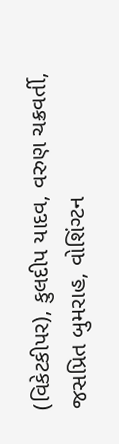(વિકેટકીપર), કુલદીપ યાદવ, વરુણ ચક્રવર્તી, જસપ્રિત બુમરાહ, વોશિંગ્ટન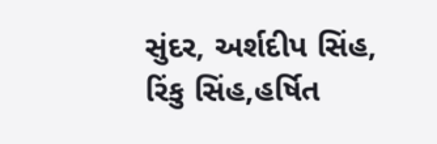સુંદર, અર્શદીપ સિંહ, રિંકુ સિંહ,હર્ષિત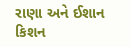રાણા અને ઈશાન કિશન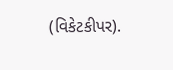(વિકેટકીપર).